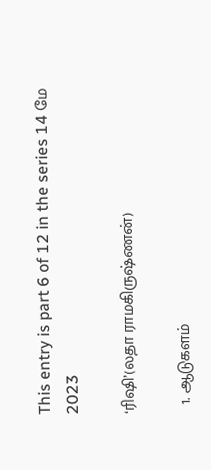This entry is part 6 of 12 in the series 14 மே 2023

‘ரிஷி’(லதா ராமகிருஷ்ணன்)

  1. ஆடுகளம்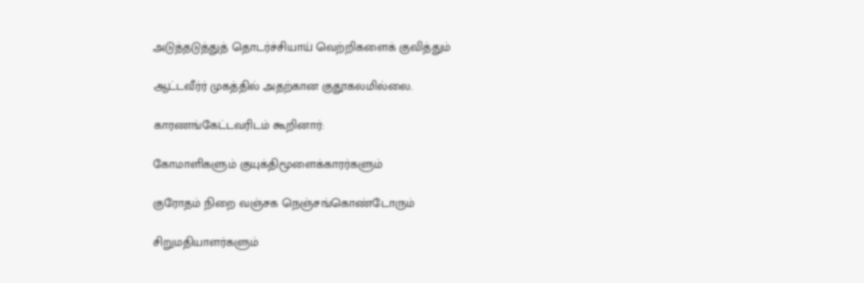அடுத்தடுத்துத் தொடர்ச்சியாய் வெற்றிகளைக் குவித்தும்

ஆட்டவீர்ர் முகத்தில் அதற்கான குதூகலமில்லை.

காரணங்கேட்டவரிடம் கூறினார்:

கோமாளிகளும் குயுக்திமூளைக்காரர்களும்

குரோதம் நிறை வஞ்சக நெஞ்சங்கொண்டோரும்

சிறுமதியாளர்களும்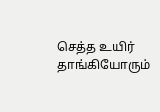செத்த உயிர் தாங்கியோரும்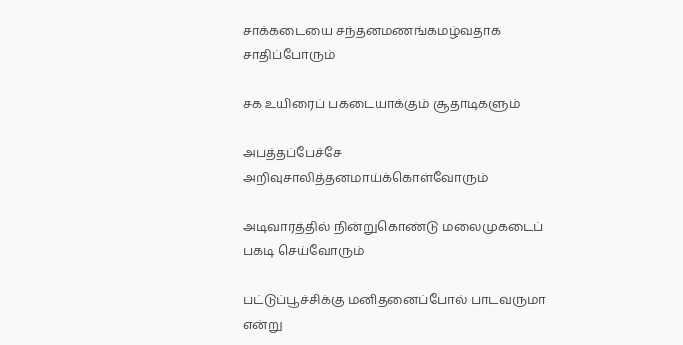சாக்கடையை சந்தனமணங்கமழ்வதாக சாதிப்போரும்

சக உயிரைப் பகடையாக்கும் சூதாடிகளும்

அபத்தப்பேச்சே அறிவுசாலித்தனமாய்க்கொள்வோரும்

அடிவாரத்தில் நின்றுகொண்டு மலைமுகடைப் பகடி செய்வோரும்

பட்டுப்பூச்சிக்கு மனிதனைப்போல் பாடவருமா என்று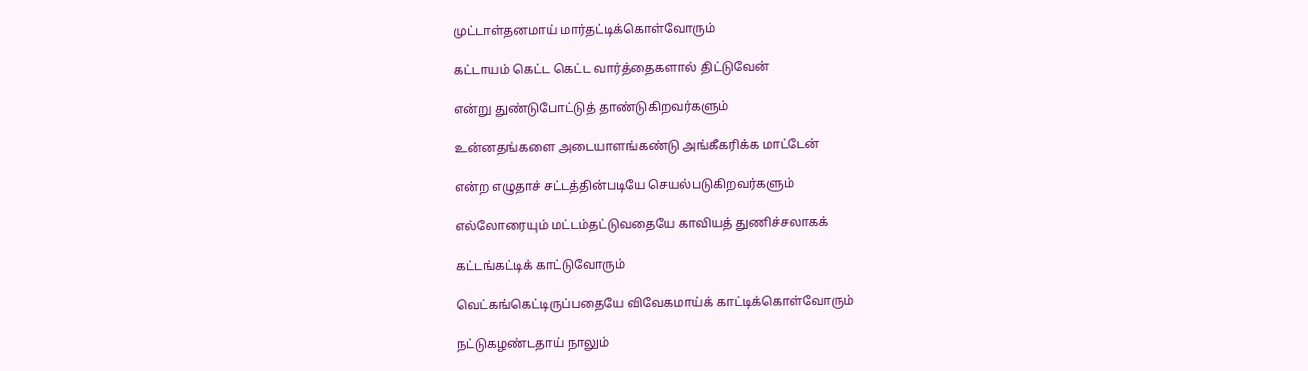முட்டாள்தனமாய் மார்தட்டிக்கொள்வோரும்

கட்டாயம் கெட்ட கெட்ட வார்த்தைகளால் திட்டுவேன்

என்று துண்டுபோட்டுத் தாண்டுகிறவர்களும்

உன்னதங்களை அடையாளங்கண்டு அங்கீகரிக்க மாட்டேன்

என்ற எழுதாச் சட்டத்தின்படியே செயல்படுகிறவர்களும்

எல்லோரையும் மட்டம்தட்டுவதையே காவியத் துணிச்சலாகக்

கட்டங்கட்டிக் காட்டுவோரும்

வெட்கங்கெட்டிருப்பதையே விவேகமாய்க் காட்டிக்கொள்வோரும்

நட்டுகழண்டதாய் நாலும்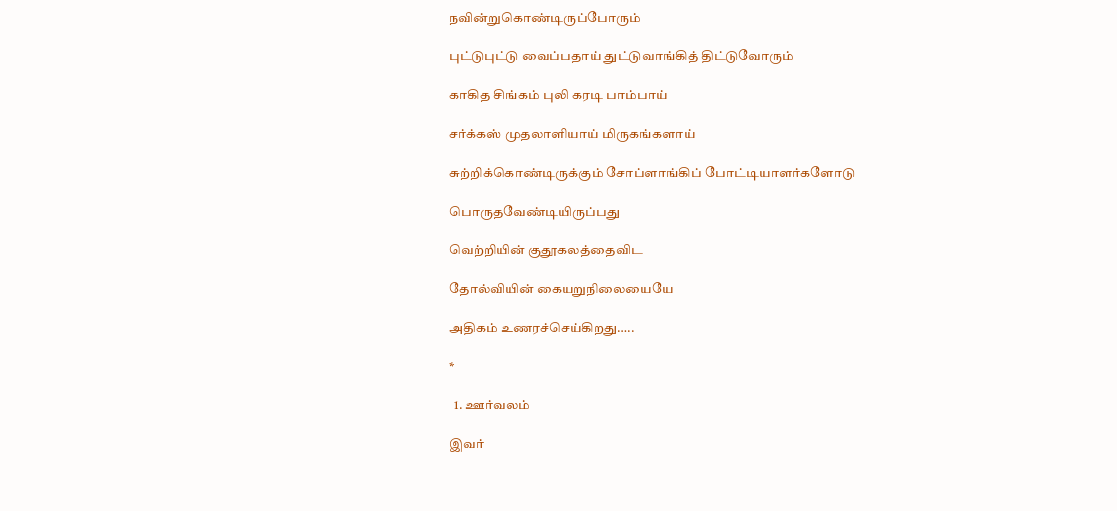நவின்றுகொண்டிருப்போரும்

புட்டுபுட்டு வைப்பதாய் துட்டுவாங்கித் திட்டுவோரும்

காகித சிங்கம் புலி கரடி பாம்பாய்

சர்க்கஸ் முதலாளியாய் மிருகங்களாய்

சுற்றிக்கொண்டிருக்கும் சோப்ளாங்கிப் போட்டியாளர்களோடு

பொருதவேண்டியிருப்பது

வெற்றியின் குதூகலத்தைவிட

தோல்வியின் கையறுநிலையையே

அதிகம் உணரச்செய்கிறது…..

*

  1. ஊர்வலம்

இவர்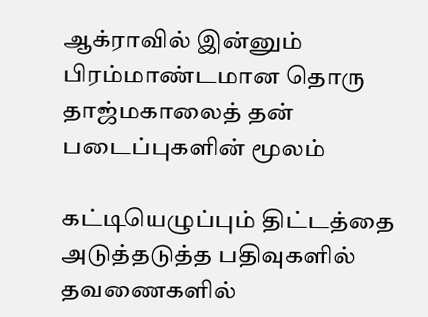ஆக்ராவில் இன்னும் பிரம்மாண்டமான தொரு தாஜ்மகாலைத் தன் படைப்புகளின் மூலம்

கட்டியெழுப்பும் திட்டத்தை அடுத்தடுத்த பதிவுகளில் தவணைகளில்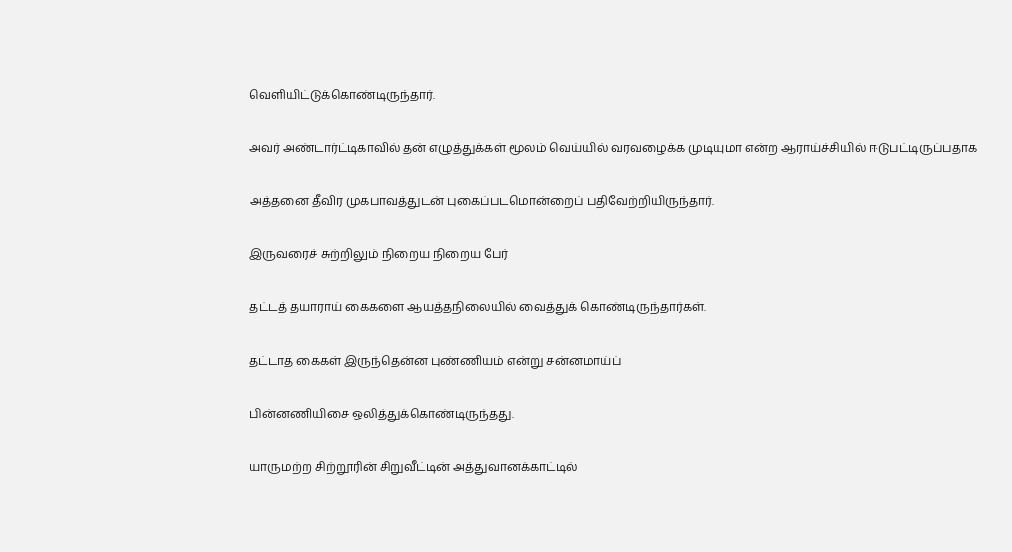வெளியிட்டுக்கொண்டிருந்தார்.

அவர் அண்டார்ட்டிகாவில் தன் எழுத்துக்கள் மூலம் வெய்யில் வரவழைக்க முடியுமா என்ற ஆராய்ச்சியில் ஈடுபட்டிருப்பதாக

அத்தனை தீவிர முகபாவத்துடன் புகைப்படமொன்றைப் பதிவேற்றியிருந்தார்.

இருவரைச் சுற்றிலும் நிறைய நிறைய பேர்

தட்டத் தயாராய் கைகளை ஆயத்தநிலையில் வைத்துக் கொண்டிருந்தார்கள்.

தட்டாத கைகள் இருந்தென்ன புண்ணியம் என்று சன்னமாய்ப்

பின்னணியிசை ஒலித்துக்கொண்டிருந்தது.

யாருமற்ற சிற்றூரின் சிறுவீட்டின் அத்துவானக்காட்டில்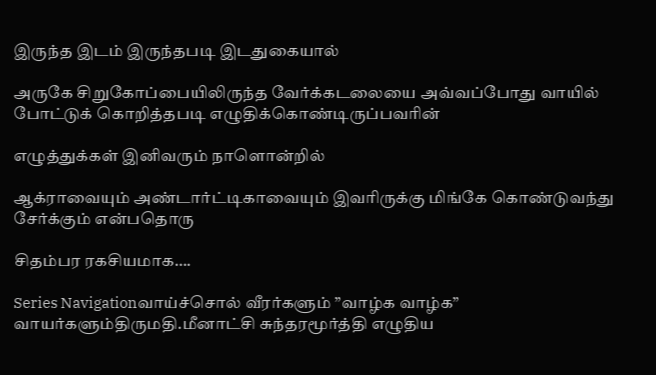இருந்த இடம் இருந்தபடி இடதுகையால்

அருகே சிறுகோப்பையிலிருந்த வேர்க்கடலையை அவ்வப்போது வாயில் போட்டுக் கொறித்தபடி எழுதிக்கொண்டிருப்பவரின்

எழுத்துக்கள் இனிவரும் நாளொன்றில்

ஆக்ராவையும் அண்டார்ட்டிகாவையும் இவரிருக்கு மிங்கே கொண்டுவந்து சேர்க்கும் என்பதொரு

சிதம்பர ரகசியமாக….

Series Navigationவாய்ச்சொல் வீரர்களும் ”வாழ்க வாழ்க” வாயர்களும்திருமதி.மீனாட்சி சுந்தரமூர்த்தி எழுதிய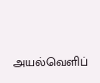அயல்வெளிப்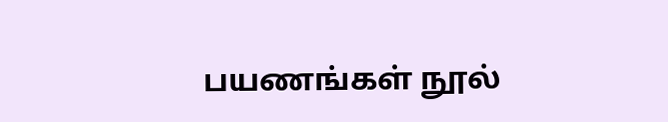பயணங்கள் நூல்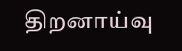திறனாய்வு